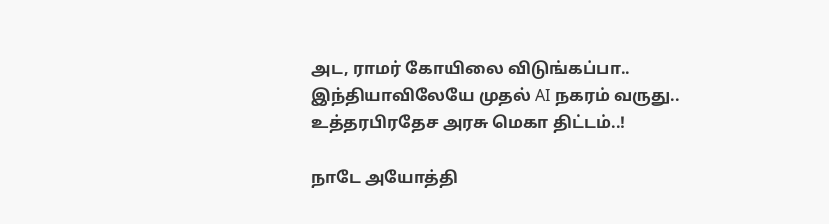அட, ராமர் கோயிலை விடுங்கப்பா.. இந்தியாவிலேயே முதல் AI நகரம் வருது.. உத்தரபிரதேச அரசு மெகா திட்டம்..!

நாடே அயோத்தி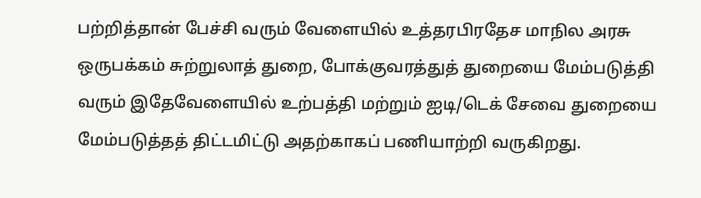பற்றித்தான் பேச்சி வரும் வேளையில் உத்தரபிரதேச மாநில அரசு ஒருபக்கம் சுற்றுலாத் துறை, போக்குவரத்துத் துறையை மேம்படுத்தி வரும் இதேவேளையில் உற்பத்தி மற்றும் ஐடி/டெக் சேவை துறையை மேம்படுத்தத் திட்டமிட்டு அதற்காகப் பணியாற்றி வருகிறது.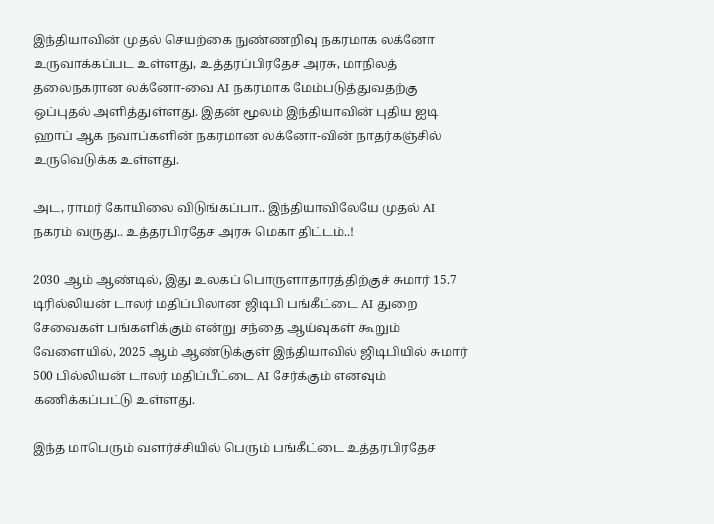இந்தியாவின் முதல் செயற்கை நுண்ணறிவு நகரமாக லக்னோ உருவாக்கப்பட உள்ளது, உத்தரப்பிரதேச அரசு, மாநிலத் தலைநகரான லக்னோ-வை AI நகரமாக மேம்படுத்துவதற்கு ஒப்புதல் அளித்துள்ளது. இதன் மூலம் இந்தியாவின் புதிய ஐடி ஹாப் ஆக நவாப்களின் நகரமான லக்னோ-வின் நாதர்கஞ்சில் உருவெடுக்க உள்ளது.

அட, ராமர் கோயிலை விடுங்கப்பா.. இந்தியாவிலேயே முதல் AI நகரம் வருது.. உத்தரபிரதேச அரசு மெகா திட்டம்..!

2030 ஆம் ஆண்டில், இது உலகப் பொருளாதாரத்திற்குச் சுமார் 15.7 டிரில்லியன் டாலர் மதிப்பிலான ஜிடிபி பங்கீட்டை AI துறை சேவைகள் பங்களிக்கும் என்று சந்தை ஆய்வுகள் கூறும் வேளையில், 2025 ஆம் ஆண்டுக்குள் இந்தியாவில் ஜிடிபியில் சுமார் 500 பில்லியன் டாலர் மதிப்பீட்டை AI சேர்க்கும் எனவும் கணிக்கப்பட்டு உள்ளது.

இந்த மாபெரும் வளர்ச்சியில் பெரும் பங்கீட்டை உத்தரபிரதேச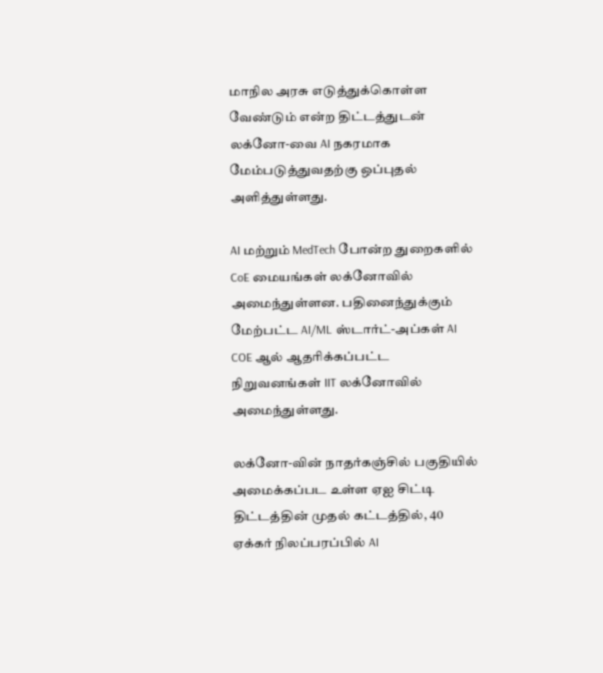மாநில அரசு எடுத்துக்கொள்ள வேண்டும் என்ற திட்டத்துடன் லக்னோ-வை AI நகரமாக மேம்படுத்துவதற்கு ஒப்புதல் அளித்துள்ளது.

AI மற்றும் MedTech போன்ற துறைகளில் CoE மையங்கள் லக்னோவில் அமைந்துள்ளன. பதினைந்துக்கும் மேற்பட்ட AI/ML ஸ்டார்ட்-அப்கள் AI COE ஆல் ஆதரிக்கப்பட்ட நிறுவனங்கள் IIT லக்னோவில் அமைந்துள்ளது.

லக்னோ-வின் நாதர்கஞ்சில் பகுதியில் அமைக்கப்பட உள்ள ஏஐ சிட்டி திட்டத்தின் முதல் கட்டத்தில், 40 ஏக்கர் நிலப்பரப்பில் AI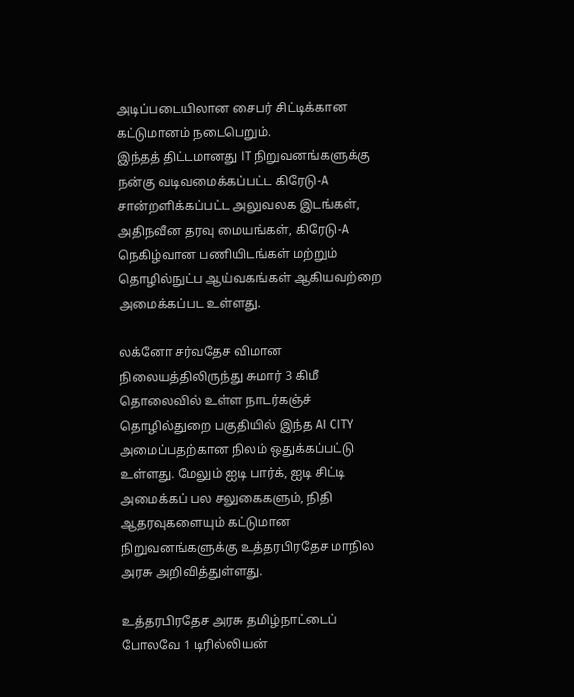அடிப்படையிலான சைபர் சிட்டிக்கான கட்டுமானம் நடைபெறும்.
இந்தத் திட்டமானது IT நிறுவனங்களுக்கு நன்கு வடிவமைக்கப்பட்ட கிரேடு-A சான்றளிக்கப்பட்ட அலுவலக இடங்கள், அதிநவீன தரவு மையங்கள், கிரேடு-A நெகிழ்வான பணியிடங்கள் மற்றும் தொழில்நுட்ப ஆய்வகங்கள் ஆகியவற்றை அமைக்கப்பட உள்ளது.

லக்னோ சர்வதேச விமான நிலையத்திலிருந்து சுமார் 3 கிமீ தொலைவில் உள்ள நாடர்கஞ்ச் தொழில்துறை பகுதியில் இந்த AI CITY அமைப்பதற்கான நிலம் ஒதுக்கப்பட்டு உள்ளது. மேலும் ஐடி பார்க், ஐடி சிட்டி அமைக்கப் பல சலுகைகளும், நிதி ஆதரவுகளையும் கட்டுமான நிறுவனங்களுக்கு உத்தரபிரதேச மாநில அரசு அறிவித்துள்ளது.

உத்தரபிரதேச அரசு தமிழ்நாட்டைப் போலவே 1 டிரில்லியன்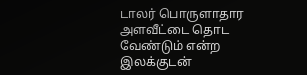டாலர் பொருளாதார அளவீட்டை தொட வேண்டும் என்ற இலக்குடன்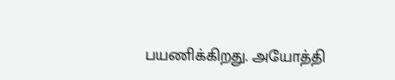பயணிக்கிறது. அயோத்தி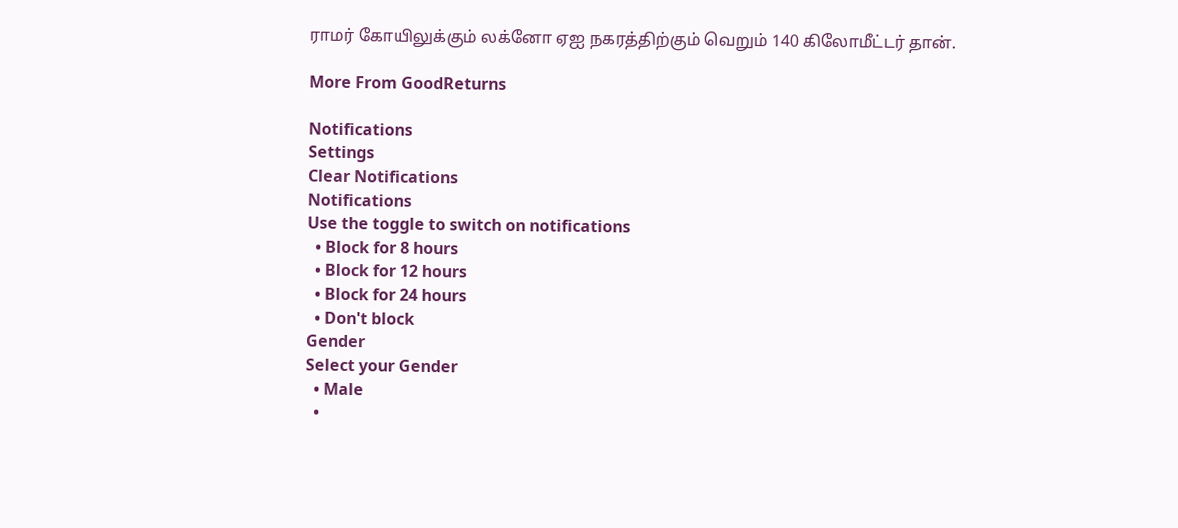ராமர் கோயிலுக்கும் லக்னோ ஏஐ நகரத்திற்கும் வெறும் 140 கிலோமீட்டர் தான்.

More From GoodReturns

Notifications
Settings
Clear Notifications
Notifications
Use the toggle to switch on notifications
  • Block for 8 hours
  • Block for 12 hours
  • Block for 24 hours
  • Don't block
Gender
Select your Gender
  • Male
  •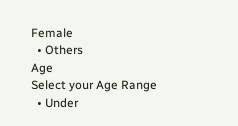Female
  • Others
Age
Select your Age Range
  • Under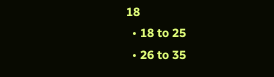18
  • 18 to 25
  • 26 to 35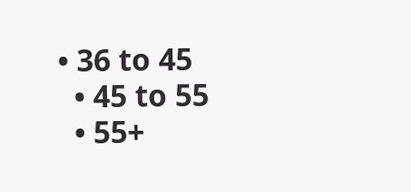• 36 to 45
  • 45 to 55
  • 55+